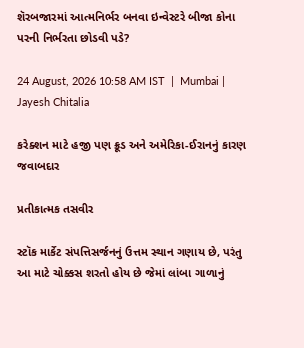શૅરબજારમાં આત્મનિર્ભર બનવા ઇન્વેસ્ટરે બીજા કોના પરની નિર્ભરતા છોડવી પડે?

24 August, 2026 10:58 AM IST  |  Mumbai | Jayesh Chitalia

કરેક્શન માટે હજી પણ ક્રૂડ અને અમેરિકા-ઈરાનનું કારણ જવાબદાર

પ્રતીકાત્મક તસવીર

સ્ટૉક માર્કેટ સંપત્તિસર્જનનું ઉત્તમ સ્થાન ગણાય છે, પરંતુ આ માટે ચોક્કસ શરતો હોય છે જેમાં લાંબા ગાળાનું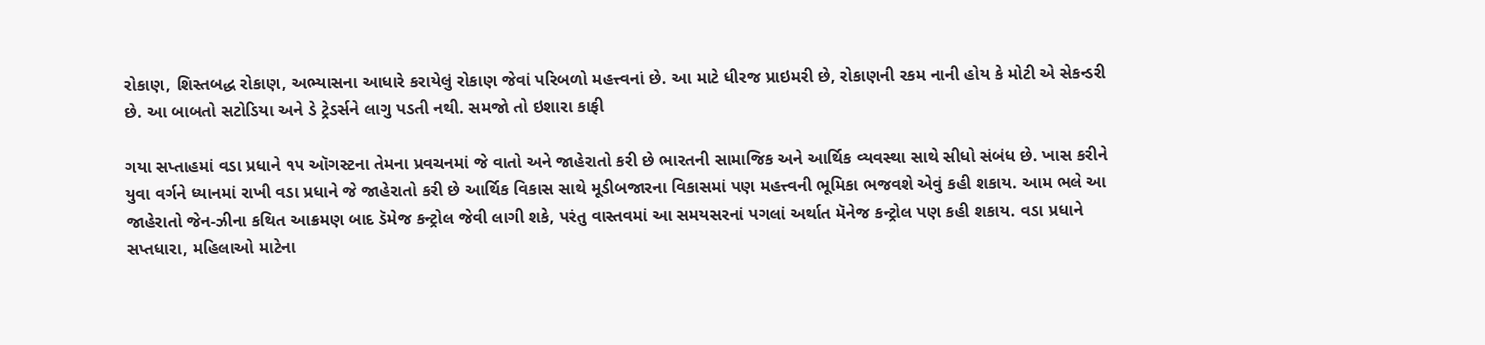રોકાણ, શિસ્તબદ્ધ રોકાણ, અભ્યાસના આધારે કરાયેલું રોકાણ જેવાં પરિબળો મહત્ત્વનાં છે. આ માટે ધીરજ પ્રાઇમરી છે, રોકાણની રકમ નાની હોય કે મોટી એ સેકન્ડરી છે. આ બાબતો સટોડિયા અને ડે ટ્રેડર્સને લાગુ પડતી નથી. સમજો તો ઇશારા કાફી

ગયા સપ્તાહમાં વડા પ્રધાને ૧૫ ઑગસ્ટના તેમના પ્રવચનમાં જે વાતો અને જાહેરાતો કરી છે ભારતની સામાજિક અને આર્થિક વ્યવસ્થા સાથે સીધો સંબંધ છે. ખાસ કરીને યુવા વર્ગને ધ્યાનમાં રાખી વડા પ્રધાને જે જાહેરાતો કરી છે આર્થિક વિકાસ સાથે મૂડીબજારના વિકાસમાં પણ મહત્ત્વની ભૂમિકા ભજવશે એવું કહી શકાય. આમ ભલે આ જાહેરાતો જેન-ઝીના કથિત આક્રમણ બાદ ડૅમેજ કન્ટ્રોલ જેવી લાગી શકે, પરંતુ વાસ્તવમાં આ સમયસરનાં પગલાં અર્થાત મૅનેજ કન્ટ્રોલ પણ કહી શકાય. વડા પ્રધાને સપ્તધારા, મહિલાઓ માટેના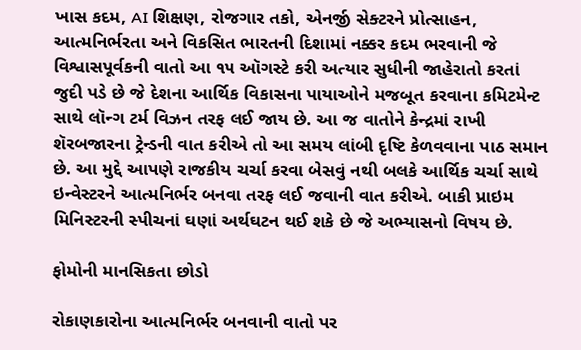ખાસ કદમ, AI શિક્ષણ, રોજગાર તકો, એનર્જી સેક્ટરને પ્રોત્સાહન, આત્મનિર્ભરતા અને વિકસિત ભારતની દિશામાં નક્કર કદમ ભરવાની જે વિશ્વાસપૂર્વકની વાતો આ ૧૫ ઑગસ્ટે કરી અત્યાર સુધીની જાહેરાતો કરતાં જુદી પડે છે જે દેશના આર્થિક વિકાસના પાયાઓને મજબૂત કરવાના કમિટમેન્ટ સાથે લૉન્ગ ટર્મ વિઝન તરફ લઈ જાય છે. આ જ વાતોને કેન્દ્રમાં રાખી શૅરબજારના ટ્રેન્ડની વાત કરીએ તો આ સમય લાંબી દૃષ્ટિ કેળવવાના પાઠ સમાન છે. આ મુદ્દે આપણે રાજકીય ચર્ચા કરવા બેસવું નથી બલકે આર્થિક ચર્ચા સાથે ઇન્વેસ્ટરને આત્મનિર્ભર બનવા તરફ લઈ જવાની વાત કરીએ. બાકી પ્રાઇમ મિનિસ્ટરની સ્પીચનાં ઘણાં અર્થઘટન થઈ શકે છે જે અભ્યાસનો વિષય છે.

ફોમોની માનસિકતા છોડો

રોકાણકારોના આત્મનિર્ભર બનવાની વાતો પર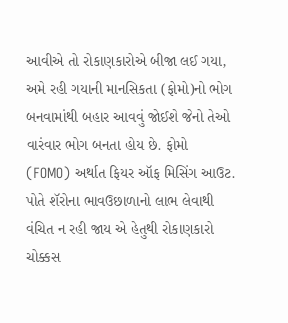આવીએ તો રોકાણકારોએ બીજા લઈ ગયા, અમે રહી ગયાની માનસિકતા (ફોમો)નો ભોગ બનવામાંથી બહાર આવવું જોઈશે જેનો તેઓ વારંવાર ભોગ બનતા હોય છે. ફોમો (FOMO) અર્થાત ફિયર ઑફ મિસિંગ આઉટ. પોતે શૅરોના ભાવઉછાળાનો લાભ લેવાથી વંચિત ન રહી જાય એ હેતુથી રોકાણકારો ચોક્કસ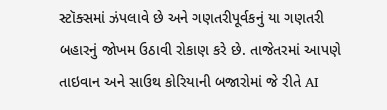સ્ટૉક્સમાં ઝંપલાવે છે અને ગણતરીપૂર્વકનું યા ગણતરી બહારનું જોખમ ઉઠાવી રોકાણ કરે છે. તાજેતરમાં આપણે તાઇવાન અને સાઉથ કોરિયાની બજારોમાં જે રીતે AI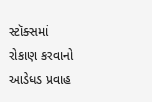સ્ટૉક્સમાં રોકાણ કરવાનો આડેધડ પ્રવાહ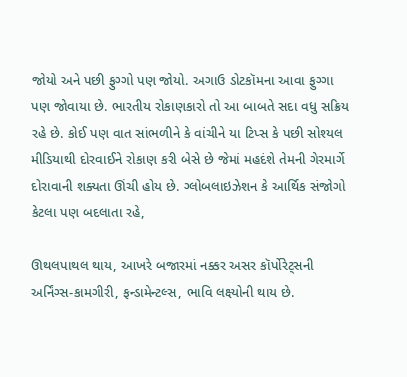જોયો અને પછી ફુગ્ગો પણ જોયો. અગાઉ ડોટકૉમના આવા ફુગ્ગા પણ જોવાયા છે. ભારતીય રોકાણકારો તો આ બાબતે સદા વધુ સક્રિય રહે છે. કોઈ પણ વાત સાંભળીને કે વાંચીને યા ટિપ્સ કે પછી સોશ્યલ મીડિયાથી દોરવાઈને રોકાણ કરી બેસે છે જેમાં મહદંશે તેમની ગેરમાર્ગે દોરાવાની શક્યતા ઊંચી હોય છે. ગ્લોબલાઇઝેશન કે આર્થિક સંજોગો કેટલા પણ બદલાતા રહે,

ઊથલપાથલ થાય, આખરે બજારમાં નક્કર અસર કૉર્પોરેટ્સની અર્નિંગ્સ-કામગીરી, ફન્ડામેન્ટલ્સ, ભાવિ લક્ષ્યોની થાય છે.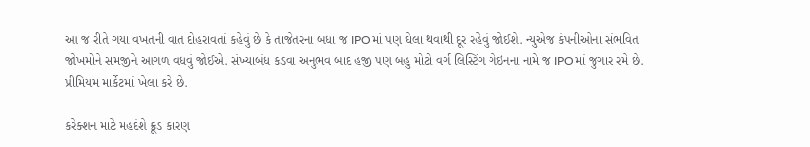આ જ રીતે ગયા વખતની વાત દોહરાવતાં કહેવું છે કે તાજેતરના બધા જ IPOમાં પણ ઘેલા થવાથી દૂર રહેવું જોઈશે. ન્યુએજ કંપનીઓના સંભવિત જોખમોને સમજીને આગળ વધવું જોઈએ. સંખ્યાબંધ કડવા અનુભવ બાદ હજી પણ બહુ મોટો વર્ગ લિસ્ટિંગ ગેઇનના નામે જ IPOમાં જુગાર રમે છે. પ્રીમિયમ માર્કેટમાં ખેલા કરે છે.

કરેક્શન માટે મહદંશે ક્રૂડ કારણ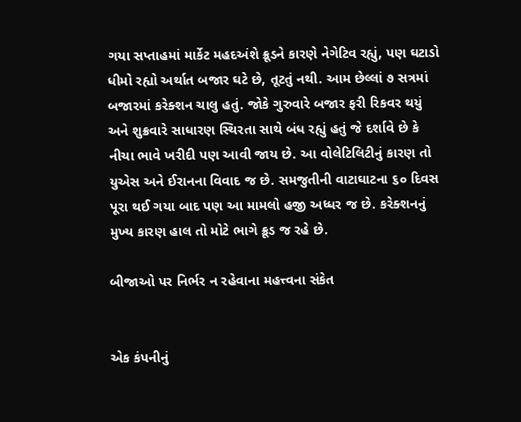ગયા સપ્તાહમાં માર્કેટ મહદઅંશે ક્રૂડને કારણે નેગેટિવ રહ્યું, પણ ઘટાડો ધીમો રહ્યો અર્થાત બજાર ઘટે છે, તૂટતું નથી. આમ છેલ્લાં ૭ સત્રમાં બજારમાં કરેક્શન ચાલુ હતું. જોકે ગુરુવારે બજાર ફરી રિકવર થયું અને શુક્રવારે સાધારણ સ્થિરતા સાથે બંધ રહ્યું હતું જે દર્શાવે છે કે નીચા ભાવે ખરીદી પણ આવી જાય છે. આ વોલેટિલિટીનું કારણ તો યુએસ અને ઈરાનના વિવાદ જ છે. સમજુતીની વાટાઘાટના ૬૦ દિવસ પૂરા થઈ ગયા બાદ પણ આ મામલો હજી અધ્ધર જ છે. કરેક્શનનું મુખ્ય કારણ હાલ તો મોટે ભાગે ક્રૂડ જ રહે છે.

બીજાઓ પર નિર્ભર ન રહેવાના મહત્ત્વના સંકેત


એક કંપનીનું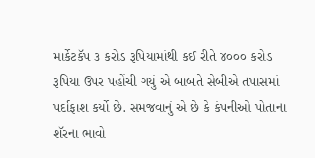માર્કેટકૅપ ૩ કરોડ રૂપિયામાંથી કઈ રીતે ૪૦૦૦ કરોડ રૂપિયા ઉપર પહોંચી ગયું એ બાબતે સેબીએ તપાસમાં પર્દાફાશ કર્યો છે. સમજવાનું એ છે કે કંપનીઓ પોતાના શૅરના ભાવો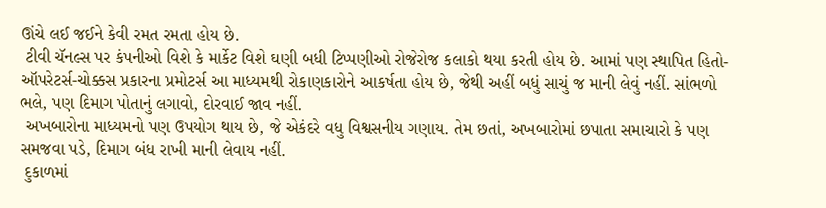ઊંચે લઈ જઈને કેવી રમત રમતા હોય છે.
 ટીવી ચૅનલ્સ પર કંપનીઓ વિશે કે માર્કેટ વિશે ઘણી બધી ટિપ્પણીઓ રોજેરોજ કલાકો થયા કરતી હોય છે. આમાં પણ સ્થાપિત હિતો-ઑપરેટર્સ-ચોક્કસ પ્રકારના પ્રમોટર્સ આ માધ્યમથી રોકાણકારોને આકર્ષતા હોય છે, જેથી અહીં બધું સાચું જ માની લેવું નહીં. સાંભળો ભલે, પણ દિમાગ પોતાનું લગાવો, દોરવાઈ જાવ નહીં.
 અખબારોના માધ્યમનો પણ ઉપયોગ થાય છે, જે એકંદરે વધુ વિશ્વસનીય ગણાય. તેમ છતાં, અખબારોમાં છપાતા સમાચારો કે પણ સમજવા પડે, દિમાગ બંધ રાખી માની લેવાય નહીં.
 દુકાળમાં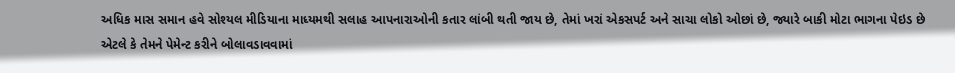અધિક માસ સમાન હવે સોશ્યલ મીડિયાના માધ્યમથી સલાહ આપનારાઓની કતાર લાંબી થતી જાય છે, તેમાં ખરાં એકસપર્ટ અને સાચા લોકો ઓછાં છે, જ્યારે બાકી મોટા ભાગના પેઇડ છે એટલે કે તેમને પેમેન્ટ કરીને બોલાવડાવવામાં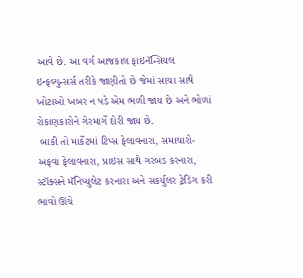આવે છે. આ વર્ગ આજકાલ ફાઇનૅન્સિયલ ઇન્ફલ્યુન્સર્સ તરીકે જાણીતો છે જેમાં સાચા સાથે ખોટાઓ ખબર ન પડે એમ ભળી જાય છે અને ભોળાં રોકાણકારોને ગેરમાર્ગે દોરી જાય છે.
 બાકી તો માર્કેટમાં ટિપ્સ ફેલાવનારા, સમાચારો-અફવા ફેલાવનારા, પ્રાઇસ સાથે ગરબડ કરનારા, સ્ટૉક્સને મૅનિપ્યુલેટ કરનારા અને સકર્યુલર ટ્રેડિંગ કરી ભાવો ઊંચે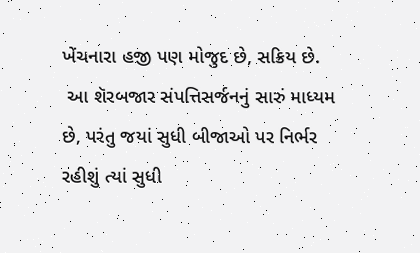ખેંચનારા હજી પણ મોજુદ છે, સક્રિય છે.
 આ શૅરબજાર સંપત્તિસર્જનનું સારું માધ્યમ છે, પરંતુ જયાં સુધી બીજાઓ પર નિર્ભર રહીશું ત્યાં સુધી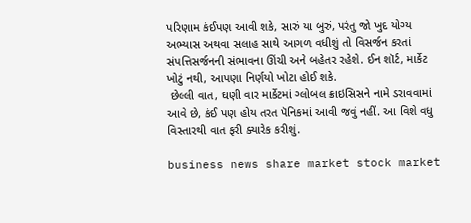પરિણામ કંઈપણ આવી શકે, સારું યા બુરું, પરંતુ જો ખુદ યોગ્ય અભ્યાસ અથવા સલાહ સાથે આગળ વધીશું તો વિસર્જન કરતાં સંપત્તિસર્જનની સંભાવના ઊંચી અને બહેતર રહેશે. ઈન શૉર્ટ, માર્કેટ ખોટું નથી, આપણા નિર્ણયો ખોટા હોઈ શકે.
 છેલ્લી વાત, ઘણી વાર માર્કેટમાં ગ્લોબલ ક્રાઇસિસને નામે ડરાવવામાં આવે છે, કંઈ પણ હોય તરત પૅનિકમાં આવી જવું નહીં. આ વિશે વધુ વિસ્તારથી વાત ફરી ક્યારેક કરીશું.

business news share market stock market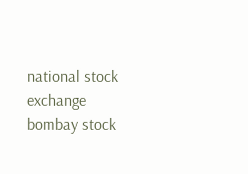national stock exchange bombay stock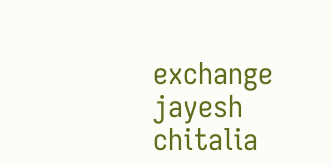exchange jayesh chitalia